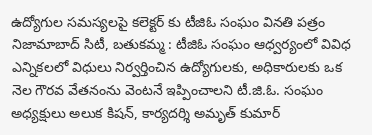ఉద్యోగుల సమస్యలపై కలెక్టర్ కు టీజిఓ సంఘం వినతి పత్రం
నిజామాబాద్ సిటీ, బతుకమ్మ : టీజిఓ సంఘం ఆధ్వర్యంలో వివిధ ఎన్నికలలో విధులు నిర్వర్తించిన ఉద్యోగులకు, అధికారులకు ఒక నెల గౌరవ వేతనంను వెంటనే ఇప్పించాలని టీ.జి.ఓ. సంఘం అధ్యక్షులు అలుక కిషన్, కార్యదర్శి అమృత్ కుమార్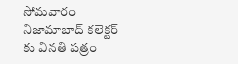సోమవారం నిజామాబాద్ కలెక్టర్ కు వినతి పత్రం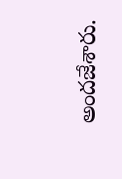అందజేశారు.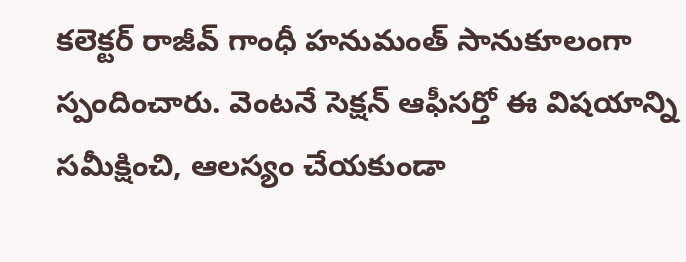కలెక్టర్ రాజీవ్ గాంధీ హనుమంత్ సానుకూలంగా స్పందించారు. వెంటనే సెక్షన్ ఆఫీసర్తో ఈ విషయాన్ని సమీక్షించి, ఆలస్యం చేయకుండా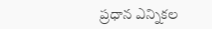ప్రధాన ఎన్నికల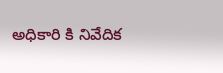అధికారి కి నివేదిక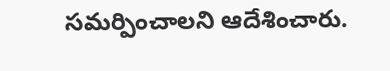సమర్పించాలని ఆదేశించారు.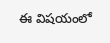ఈ విషయంలో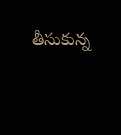తీసుకున్న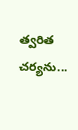త్వరిత చర్యను...